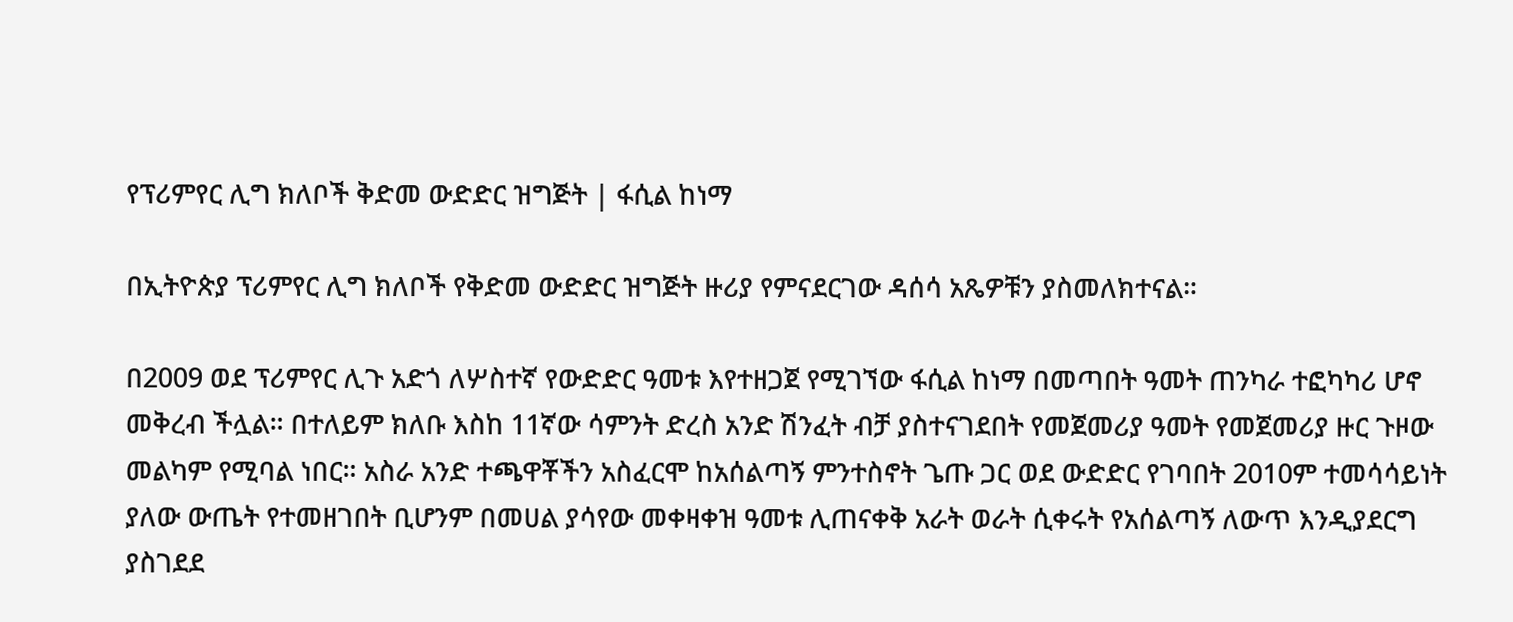የፕሪምየር ሊግ ክለቦች ቅድመ ውድድር ዝግጅት | ፋሲል ከነማ

በኢትዮጵያ ፕሪምየር ሊግ ክለቦች የቅድመ ውድድር ዝግጅት ዙሪያ የምናደርገው ዳሰሳ አጼዎቹን ያስመለክተናል።

በ2009 ወደ ፕሪምየር ሊጉ አድጎ ለሦስተኛ የውድድር ዓመቱ እየተዘጋጀ የሚገኘው ፋሲል ከነማ በመጣበት ዓመት ጠንካራ ተፎካካሪ ሆኖ መቅረብ ችሏል። በተለይም ክለቡ እስከ 11ኛው ሳምንት ድረስ አንድ ሽንፈት ብቻ ያስተናገደበት የመጀመሪያ ዓመት የመጀመሪያ ዙር ጉዞው መልካም የሚባል ነበር። አስራ አንድ ተጫዋቾችን አስፈርሞ ከአሰልጣኝ ምንተስኖት ጌጡ ጋር ወደ ውድድር የገባበት 2010ም ተመሳሳይነት ያለው ውጤት የተመዘገበት ቢሆንም በመሀል ያሳየው መቀዛቀዝ ዓመቱ ሊጠናቀቅ አራት ወራት ሲቀሩት የአሰልጣኝ ለውጥ እንዲያደርግ ያስገደደ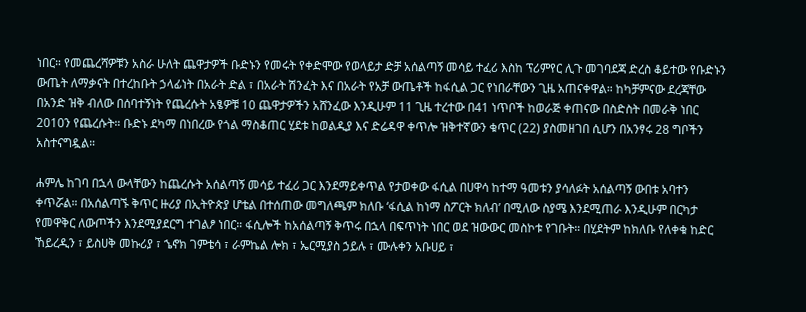ነበር። የመጨረሻዎቹን አስራ ሁለት ጨዋታዎች ቡድኑን የመሩት የቀድሞው የወላይታ ድቻ አሰልጣኝ መሳይ ተፈሪ እስከ ፕሪምየር ሊጉ መገባደጃ ድረስ ቆይተው የቡድኑን ውጤት ለማቃናት በተረከቡት ኃላፊነት በአራት ድል ፣ በአራት ሽንፈት እና በአራት የአቻ ውጤቶች ከፋሲል ጋር የነበራቸውን ጊዜ አጠናቀዋል። ከካቻምናው ደረጃቸው በአንድ ዝቅ ብለው በሰባተኝነት የጨረሱት አፄዎቹ 10 ጨዋታዎችን አሸንፈው እንዲሁም 11 ጊዜ ተረተው በ41 ነጥቦች ከወራጅ ቀጠናው በስድስት በመራቅ ነበር 2010ን የጨረሱት። ቡድኑ ደካማ በነበረው የጎል ማስቆጠር ሂደቱ ከወልዲያ እና ድሬዳዋ ቀጥሎ ዝቅተኛውን ቁጥር (22) ያስመዘገበ ሲሆን በአንፃሩ 28 ግቦችን አስተናግዷል።

ሐምሌ ከገባ በኋላ ውላቸውን ከጨረሱት አሰልጣኝ መሳይ ተፈሪ ጋር እንደማይቀጥል የታወቀው ፋሲል በሀዋሳ ከተማ ዓመቱን ያሳለፉት አሰልጣኝ ውበቱ አባተን ቀጥሯል። በአሰልጣኙ ቅጥር ዙሪያ በኢትዮጵያ ሆቴል በተሰጠው መግለጫም ክለቡ ‘ፋሲል ከነማ ስፖርት ክለብ’ በሚለው ስያሜ እንደሚጠራ እንዲሁም በርካታ የመዋቅር ለውጦችን እንደሚያደርግ ተገልፆ ነበር። ፋሲሎች ከአሰልጣኝ ቅጥሩ በኋላ በፍጥነት ነበር ወደ ዝውውር መስኮቱ የገቡት። በሂደትም ከክለቡ የለቀቁ ከድር ኸይረዲን ፣ ይስሀቅ መኩሪያ ፣ ኄኖክ ገምቴሳ ፣ ራምኬል ሎክ ፣ ኤርሚያስ ኃይሉ ፣ ሙሉቀን አቡሀይ ፣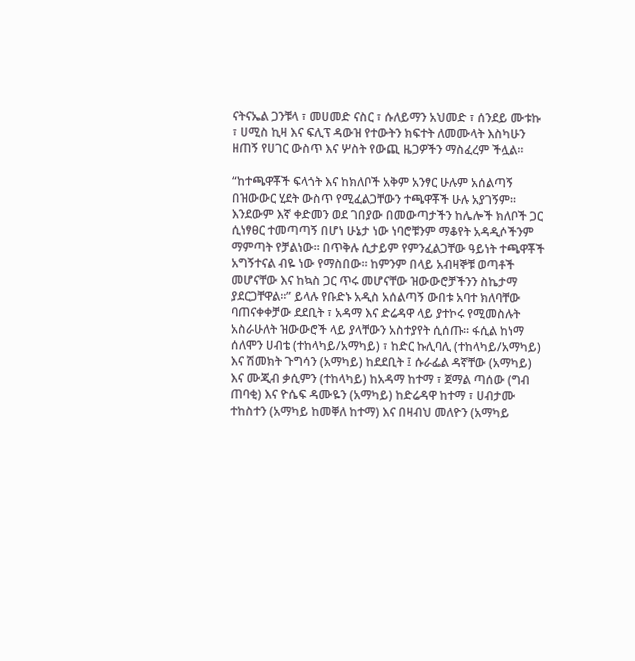ናትናኤል ጋንቹላ ፣ መሀመድ ናስር ፣ ሱለይማን አህመድ ፣ ሰንደይ ሙቱኩ ፣ ሀሚስ ኪዛ እና ፍሊፕ ዳውዝ የተውትን ክፍተት ለመሙላት እስካሁን ዘጠኝ የሀገር ውስጥ እና ሦስት የውጪ ዜጋዎችን ማስፈረም ችሏል።

“ከተጫዋቾች ፍላጎት እና ከክለቦች አቅም አንፃር ሁሉም አሰልጣኝ በዝውውር ሂደት ውስጥ የሚፈልጋቸውን ተጫዋቾች ሁሉ አያገኝም። እንደውም እኛ ቀድመን ወደ ገበያው በመውጣታችን ከሌሎች ክለቦች ጋር ሲነፃፀር ተመጣጣኝ በሆነ ሁኔታ ነው ነባሮቹንም ማቆየት አዳዲሶችንም ማምጣት የቻልነው። በጥቅሉ ሲታይም የምንፈልጋቸው ዓይነት ተጫዋቾች አግኝተናል ብዬ ነው የማስበው። ከምንም በላይ አብዛኞቹ ወጣቶች መሆናቸው እና ከኳስ ጋር ጥሩ መሆናቸው ዝውውሮቻችንን ስኬታማ ያደርጋቸዋል።” ይላሉ የቡድኑ አዲስ አሰልጣኝ ውበቱ አባተ ክለባቸው ባጠናቀቀቻው ደደቢት ፣ አዳማ እና ድሬዳዋ ላይ ያተኮሩ የሚመስሉት አስራሁለት ዝውውሮች ላይ ያላቸውን አስተያየት ሲሰጡ። ፋሲል ከነማ ሰለሞን ሀብቴ (ተከላካይ/አማካይ) ፣ ከድር ኩሊባሊ (ተከላካይ/አማካይ) እና ሽመክት ጉግሳን (አማካይ) ከደደቢት ፤ ሱራፌል ዳኛቸው (አማካይ) እና ሙጂብ ቃሲምን (ተከላካይ) ከአዳማ ከተማ ፣ ጀማል ጣሰው (ግብ ጠባቂ) እና ዮሴፍ ዳሙዬን (አማካይ) ከድሬዳዋ ከተማ ፣ ሀብታሙ ተከስተን (አማካይ ከመቐለ ከተማ) እና በዛብህ መለዮን (አማካይ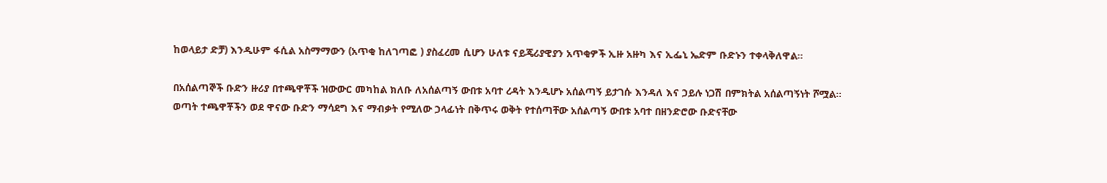ከወላይታ ድቻ) እንዲሁም ፋሲል አስማማውን (አጥቂ ከለገጣፎ ) ያስፈረመ ሲሆን ሁለቱ ናይጄሪያዊያን አጥቂዎች ኢዙ አዙካ እና ኢፌኒ ኤድም ቡድኑን ተቀላቅለዋል።

በአሰልጣኞች ቡድን ዙሪያ በተጫዋቾች ዝውውር መካከል ክለቡ ለአሰልጣኝ ውበቱ አባተ ረዳት እንዲሆኑ አሰልጣኝ ይታገሱ እንዳለ እና ኃይሉ ነጋሽ በምክትል አሰልጣኝነት ሾሟል። ወጣት ተጫዋቾችን ወደ ዋናው ቡድን ማሳደግ እና ማብቃት የሚለው ኃላፊነት በቅጥሩ ወቅት የተሰጣቸው አሰልጣኝ ውበቱ አባተ በዘንድሮው ቡድናቸው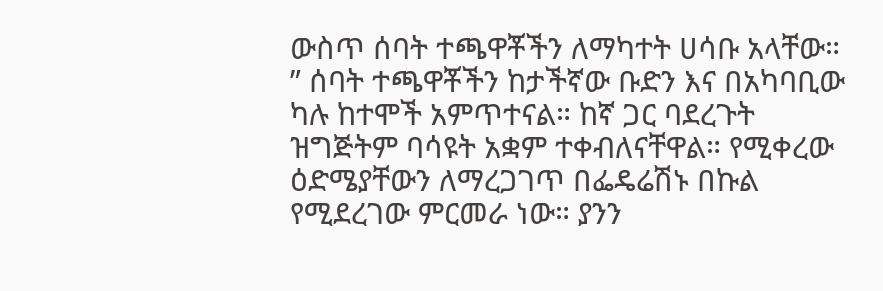ውስጥ ሰባት ተጫዋቾችን ለማካተት ሀሳቡ አላቸው። ” ሰባት ተጫዋቾችን ከታችኛው ቡድን እና በአካባቢው ካሉ ከተሞች አምጥተናል። ከኛ ጋር ባደረጉት ዝግጅትም ባሳዩት አቋም ተቀብለናቸዋል። የሚቀረው ዕድሜያቸውን ለማረጋገጥ በፌዴሬሽኑ በኩል የሚደረገው ምርመራ ነው። ያንን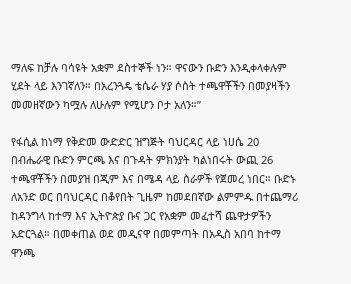ማለፍ ከቻሉ ባሳዩት አቋም ደስተኞች ነን። ዋናውን ቡድን እንዲቀላቀሉም ሂደት ላይ እንገኛለን። በአረንጓዴ ቴሴራ ሃያ ሶስት ተጫዋቾችን በመያዛችን መመዘኛውን ካሟሉ ለሁሉም የሚሆን ቦታ አለን።”

የፋሲል ከነማ የቅድመ ውድድር ዝግጅት ባህርዳር ላይ ነሀሴ 20 በብሔራዊ ቡድን ምርጫ እና በጉዳት ምክንያት ካልነበሩት ውጪ 26 ተጫዋቾችን በመያዝ በጂም እና በሜዳ ላይ ስራዎች የጀመረ ነበር። ቡድኑ ለአንድ ወር በባህርዳር በቆየበት ጊዜም ከመደበኛው ልምምዱ በተጨማሪ ከዳንግላ ከተማ እና ኢትዮጵያ ቡና ጋር የአቋም መፈተሻ ጨዋታዎችን አድርጓል። በመቀጠል ወደ መዲናዋ በመምጣት በአዲስ አበባ ከተማ ዋንጫ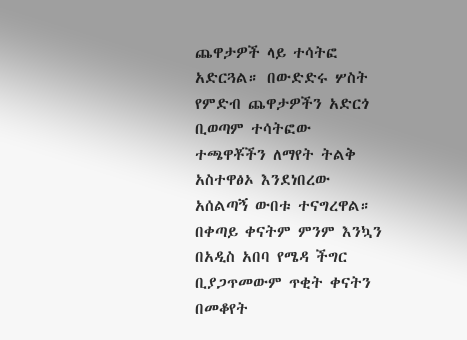ጨዋታዎች ላይ ተሳትፎ አድርጓል። በውድድሩ ሦስት የምድብ ጨዋታዎችን አድርጎ ቢወጣም ተሳትፎው ተጫዋቾችን ለማየት ትልቅ አስተዋፅኦ እንደነበረው አሰልጣኝ ውበቱ ተናግረዋል። በቀጣይ ቀናትም ምንም እንኳን በአዲስ አበባ የሜዳ ችግር ቢያጋጥመውም ጥቂት ቀናትን በመቆየት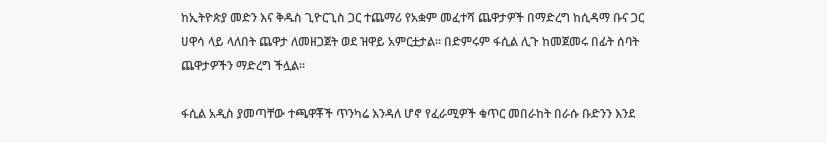ከኢትዮጵያ መድን እና ቅዱስ ጊዮርጊስ ጋር ተጨማሪ የአቋም መፈተሻ ጨዋታዎች በማድረግ ከሲዳማ ቡና ጋር ሀዋሳ ላይ ላለበት ጨዋታ ለመዘጋጀት ወደ ዝዋይ አምርቷታል። በድምሩም ፋሲል ሊጉ ከመጀመሩ በፊት ሰባት ጨዋታዎችን ማድረግ ችሏል።

ፋሲል አዲስ ያመጣቸው ተጫዋቾች ጥንካሬ እንዳለ ሆኖ የፈራሚዎች ቁጥር መበራከት በራሱ ቡድንን እንደ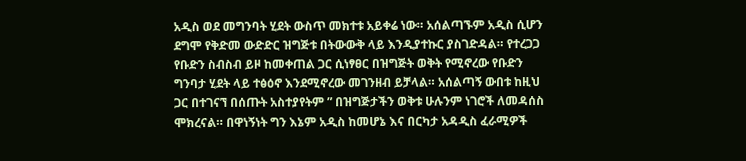አዲስ ወደ መግንባት ሂደት ውስጥ መክተቱ አይቀሬ ነው። አሰልጣኙም አዲስ ሲሆን ደግሞ የቅድመ ውድድር ዝግጅቱ በትውውቅ ላይ እንዲያተኩር ያስገድዳል። የተረጋጋ የቡድን ስብስብ ይዞ ከመቀጠል ጋር ሲነፃፀር በዝግጅት ወቅት የሚኖረው የቡድን ግንባታ ሂደት ላይ ተፅዕኖ እንደሚኖረው መገንዘብ ይቻላል። አሰልጣኝ ውበቱ ከዚህ ጋር በተገናኘ በሰጡት አስተያየትም ” በዝግጅታችን ወቅቱ ሁሉንም ነገሮች ለመዳሰስ ሞክረናል። በዋነኝነት ግን እኔም አዲስ ከመሆኔ እና በርካታ አዳዲስ ፈራሚዎች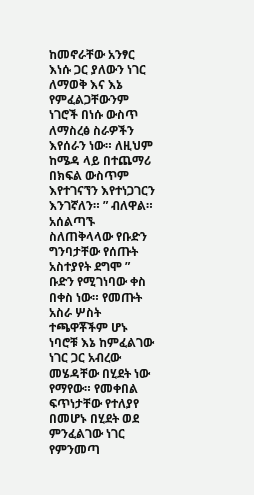ከመኖራቸው አንፃር እነሱ ጋር ያለውን ነገር ለማወቅ እና እኔ የምፈልጋቸውንም ነገሮች በነሱ ውስጥ ለማስረፅ ስራዎችን እየሰራን ነው። ለዚህም ከሜዳ ላይ በተጨማሪ በክፍል ውስጥም እየተገናኘን እየተነጋገርን እንገኛለን። ” ብለዋል። አሰልጣኙ ስለጠቅላላው የቡድን ግንባታቸው የሰጡት አስተያየት ደግሞ ” ቡድን የሚገነባው ቀስ በቀስ ነው። የመጡት አስራ ሦስት ተጫዋቾችም ሆኑ ነባሮቹ እኔ ከምፈልገው ነገር ጋር አብረው መሄዳቸው በሂደት ነው የማየው። የመቀበል ፍጥነታቸው የተለያየ በመሆኑ በሂደት ወደ ምንፈልገው ነገር የምንመጣ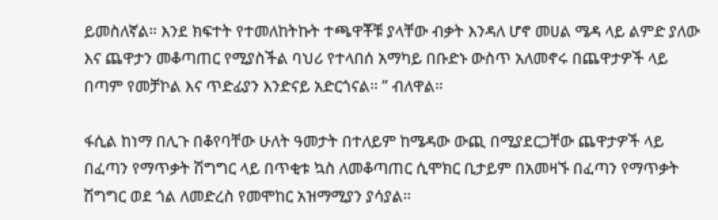ይመስለኛል። እንደ ክፍተት የተመለከትኩት ተጫዋቾቹ ያላቸው ብቃት እንዳለ ሆኖ መሀል ሜዳ ላይ ልምድ ያለው እና ጨዋታን መቆጣጠር የሚያስችል ባህሪ የተላበሰ አማካይ በቡድኑ ውስጥ አለመኖሩ በጨዋታዎች ላይ በጣም የመቻኮል እና ጥድፊያን እንድናይ አድርጎናል። ” ብለዋል።

ፋሲል ከነማ በሊጉ በቆየባቸው ሁለት ዓመታት በተለይም ከሜዳው ውጪ በሚያደርጋቸው ጨዋታዎች ላይ በፈጣን የማጥቃት ሽግግር ላይ በጥቂቱ ኳስ ለመቆጣጠር ሲሞክር ቢታይም በአመዛኙ በፈጣን የማጥቃት ሽግግር ወደ ጎል ለመድረስ የመሞከር አዝማሚያን ያሳያል።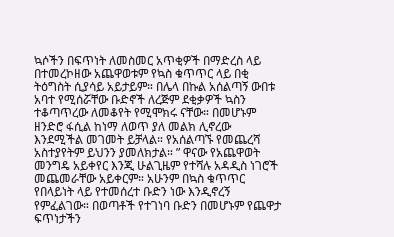ኳሶችን በፍጥነት ለመስመር አጥቂዎች በማድረስ ላይ በተመረኮዘው አጨዋወቱም የኳስ ቁጥጥር ላይ በቂ ትዕግስት ሲያሳይ አይታይም። በሌላ በኩል አሰልጣኝ ውበቱ አባተ የሚሰሯቸው ቡድኖች ለረጅም ደቂቃዎች ኳስን ተቆጣጥረው ለመቆየት የሚሞክሩ ናቸው። በመሆኑም ዘንድሮ ፋሲል ከነማ ለወጥ ያለ መልክ ሊኖረው እንደሚችል መገመት ይቻላል። የአሰልጣኙ የመጨረሻ አስተያየትም ይህንን ያመለክታል። ” ዋናው የአጨዋወት መንግዴ አይቀየር እንጂ ሁልጊዜም የተሻሉ አዳዲስ ነገሮች መጨመራቸው አይቀርም። አሁንም በኳስ ቁጥጥር የበላይነት ላይ የተመሰረተ ቡድን ነው እንዲኖረኝ የምፈልገው። በወጣቶች የተገነባ ቡድን በመሆኑም የጨዋታ ፍጥነታችን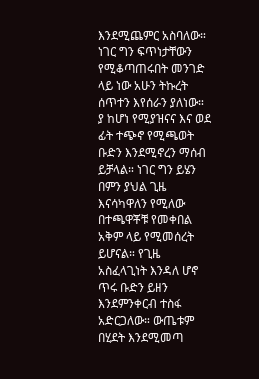እንደሚጨምር አስባለው። ነገር ግን ፍጥነታቸውን የሚቆጣጠሩበት መንገድ ላይ ነው አሁን ትኩረት ሰጥተን እየሰራን ያለነው። ያ ከሆነ የሚያዝናና እና ወደ ፊት ተጭኖ የሚጫወት ቡድን እንደሚኖረን ማሰብ ይቻላል። ነገር ግን ይሄን በምን ያህል ጊዜ እናሳካዋለን የሚለው በተጫዋቾቹ የመቀበል አቅም ላይ የሚመሰረት ይሆናል። የጊዜ አስፈላጊነት እንዳለ ሆኖ ጥሩ ቡድን ይዘን እንደምንቀርብ ተስፋ አድርጋለው። ውጤቱም በሂደት እንደሚመጣ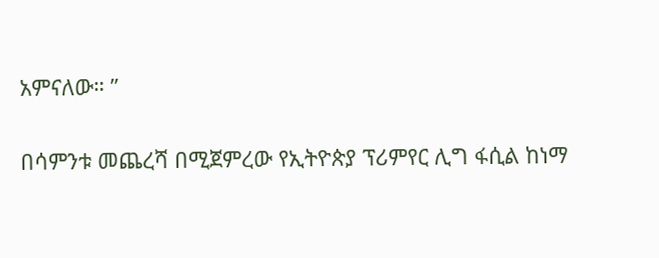አምናለው። ”

በሳምንቱ መጨረሻ በሚጀምረው የኢትዮጵያ ፕሪምየር ሊግ ፋሲል ከነማ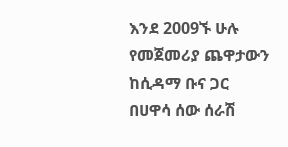እንደ 2009ኙ ሁሉ የመጀመሪያ ጨዋታውን ከሲዳማ ቡና ጋር በሀዋሳ ሰው ሰራሽ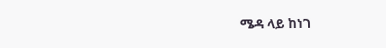ሜዳ ላይ ከነገ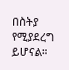በስትያ የሚያደረግ ይሆናል።